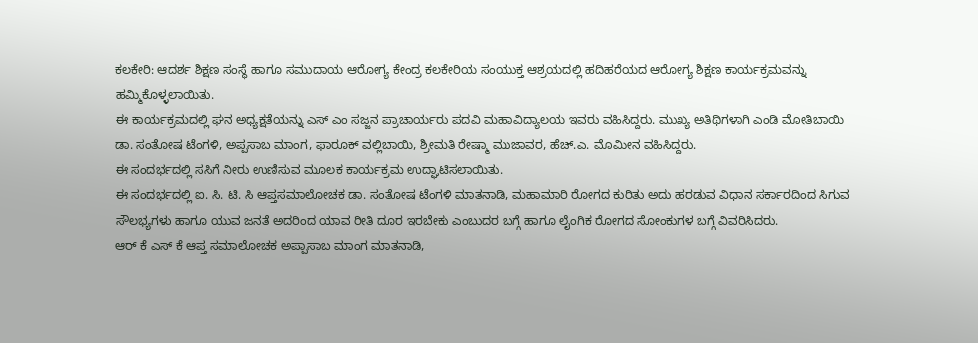ಕಲಕೇರಿ: ಆದರ್ಶ ಶಿಕ್ಷಣ ಸಂಸ್ಥೆ ಹಾಗೂ ಸಮುದಾಯ ಆರೋಗ್ಯ ಕೇಂದ್ರ ಕಲಕೇರಿಯ ಸಂಯುಕ್ತ ಆಶ್ರಯದಲ್ಲಿ ಹದಿಹರೆಯದ ಆರೋಗ್ಯ ಶಿಕ್ಷಣ ಕಾರ್ಯಕ್ರಮವನ್ನು ಹಮ್ಮಿಕೊಳ್ಳಲಾಯಿತು.
ಈ ಕಾರ್ಯಕ್ರಮದಲ್ಲಿ ಘನ ಅಧ್ಯಕ್ಷತೆಯನ್ನು ಎಸ್ ಎಂ ಸಜ್ಜನ ಪ್ರಾಚಾರ್ಯರು ಪದವಿ ಮಹಾವಿದ್ಯಾಲಯ ಇವರು ವಹಿಸಿದ್ದರು. ಮುಖ್ಯ ಅತಿಥಿಗಳಾಗಿ ಎಂಡಿ ಮೋತಿಬಾಯಿ ಡಾ. ಸಂತೋಷ ಟೆಂಗಳಿ, ಅಪ್ಪಸಾಬ ಮಾಂಗ, ಫಾರೂಕ್ ವಲ್ಲಿಬಾಯಿ, ಶ್ರೀಮತಿ ರೇಷ್ಮಾ ಮುಜಾವರ, ಹೆಚ್.ಎ. ಮೊಮೀನ ವಹಿಸಿದ್ದರು.
ಈ ಸಂದರ್ಭದಲ್ಲಿ ಸಸಿಗೆ ನೀರು ಉಣಿಸುವ ಮೂಲಕ ಕಾರ್ಯಕ್ರಮ ಉದ್ಘಾಟಿಸಲಾಯಿತು.
ಈ ಸಂದರ್ಭದಲ್ಲಿ ಐ. ಸಿ. ಟಿ. ಸಿ ಆಪ್ತಸಮಾಲೋಚಕ ಡಾ. ಸಂತೋಷ ಟೆಂಗಳಿ ಮಾತನಾಡಿ, ಮಹಾಮಾರಿ ರೋಗದ ಕುರಿತು ಅದು ಹರಡುವ ವಿಧಾನ ಸರ್ಕಾರದಿಂದ ಸಿಗುವ ಸೌಲಭ್ಯಗಳು ಹಾಗೂ ಯುವ ಜನತೆ ಅದರಿಂದ ಯಾವ ರೀತಿ ದೂರ ಇರಬೇಕು ಎಂಬುದರ ಬಗ್ಗೆ ಹಾಗೂ ಲೈಂಗಿಕ ರೋಗದ ಸೋಂಕುಗಳ ಬಗ್ಗೆ ವಿವರಿಸಿದರು.
ಆರ್ ಕೆ ಎಸ್ ಕೆ ಆಪ್ತ ಸಮಾಲೋಚಕ ಅಪ್ಪಾಸಾಬ ಮಾಂಗ ಮಾತನಾಡಿ,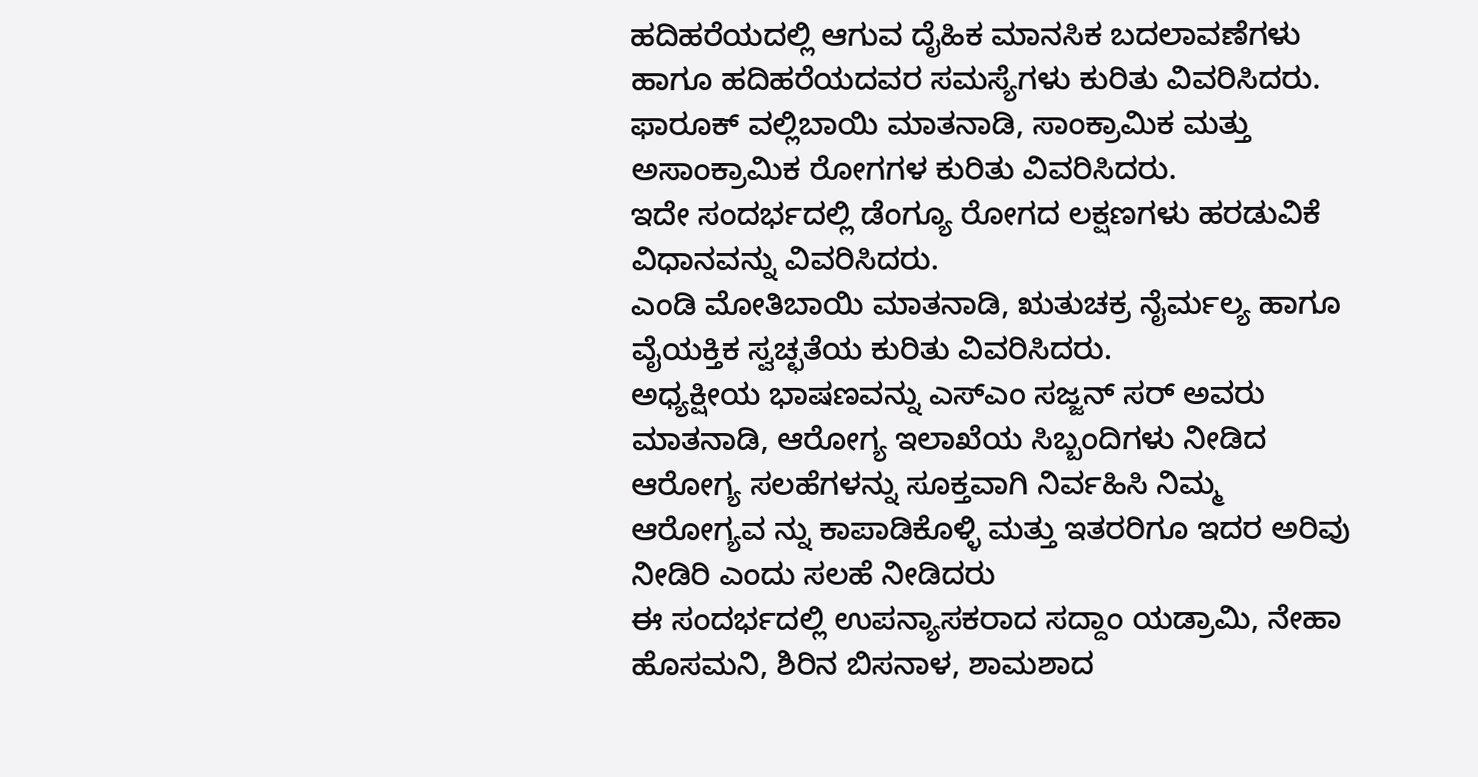ಹದಿಹರೆಯದಲ್ಲಿ ಆಗುವ ದೈಹಿಕ ಮಾನಸಿಕ ಬದಲಾವಣೆಗಳು ಹಾಗೂ ಹದಿಹರೆಯದವರ ಸಮಸ್ಯೆಗಳು ಕುರಿತು ವಿವರಿಸಿದರು.
ಫಾರೂಕ್ ವಲ್ಲಿಬಾಯಿ ಮಾತನಾಡಿ, ಸಾಂಕ್ರಾಮಿಕ ಮತ್ತು ಅಸಾಂಕ್ರಾಮಿಕ ರೋಗಗಳ ಕುರಿತು ವಿವರಿಸಿದರು.
ಇದೇ ಸಂದರ್ಭದಲ್ಲಿ ಡೆಂಗ್ಯೂ ರೋಗದ ಲಕ್ಷಣಗಳು ಹರಡುವಿಕೆ ವಿಧಾನವನ್ನು ವಿವರಿಸಿದರು.
ಎಂಡಿ ಮೋತಿಬಾಯಿ ಮಾತನಾಡಿ, ಋತುಚಕ್ರ ನೈರ್ಮಲ್ಯ ಹಾಗೂ ವೈಯಕ್ತಿಕ ಸ್ವಚ್ಛತೆಯ ಕುರಿತು ವಿವರಿಸಿದರು.
ಅಧ್ಯಕ್ಷೀಯ ಭಾಷಣವನ್ನು ಎಸ್ಎಂ ಸಜ್ಜನ್ ಸರ್ ಅವರು ಮಾತನಾಡಿ, ಆರೋಗ್ಯ ಇಲಾಖೆಯ ಸಿಬ್ಬಂದಿಗಳು ನೀಡಿದ ಆರೋಗ್ಯ ಸಲಹೆಗಳನ್ನು ಸೂಕ್ತವಾಗಿ ನಿರ್ವಹಿಸಿ ನಿಮ್ಮ ಆರೋಗ್ಯವ ನ್ನು ಕಾಪಾಡಿಕೊಳ್ಳಿ ಮತ್ತು ಇತರರಿಗೂ ಇದರ ಅರಿವು ನೀಡಿರಿ ಎಂದು ಸಲಹೆ ನೀಡಿದರು
ಈ ಸಂದರ್ಭದಲ್ಲಿ ಉಪನ್ಯಾಸಕರಾದ ಸದ್ದಾಂ ಯಡ್ರಾಮಿ, ನೇಹಾ ಹೊಸಮನಿ, ಶಿರಿನ ಬಿಸನಾಳ, ಶಾಮಶಾದ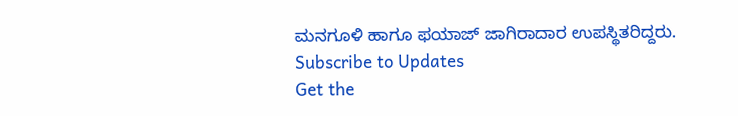ಮನಗೂಳಿ ಹಾಗೂ ಫಯಾಜ್ ಜಾಗಿರಾದಾರ ಉಪಸ್ಥಿತರಿದ್ದರು.
Subscribe to Updates
Get the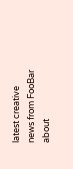latest creative news from FooBar about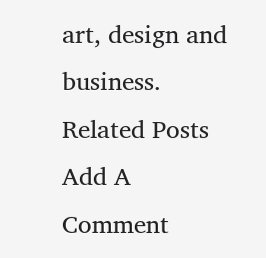art, design and business.
Related Posts
Add A Comment